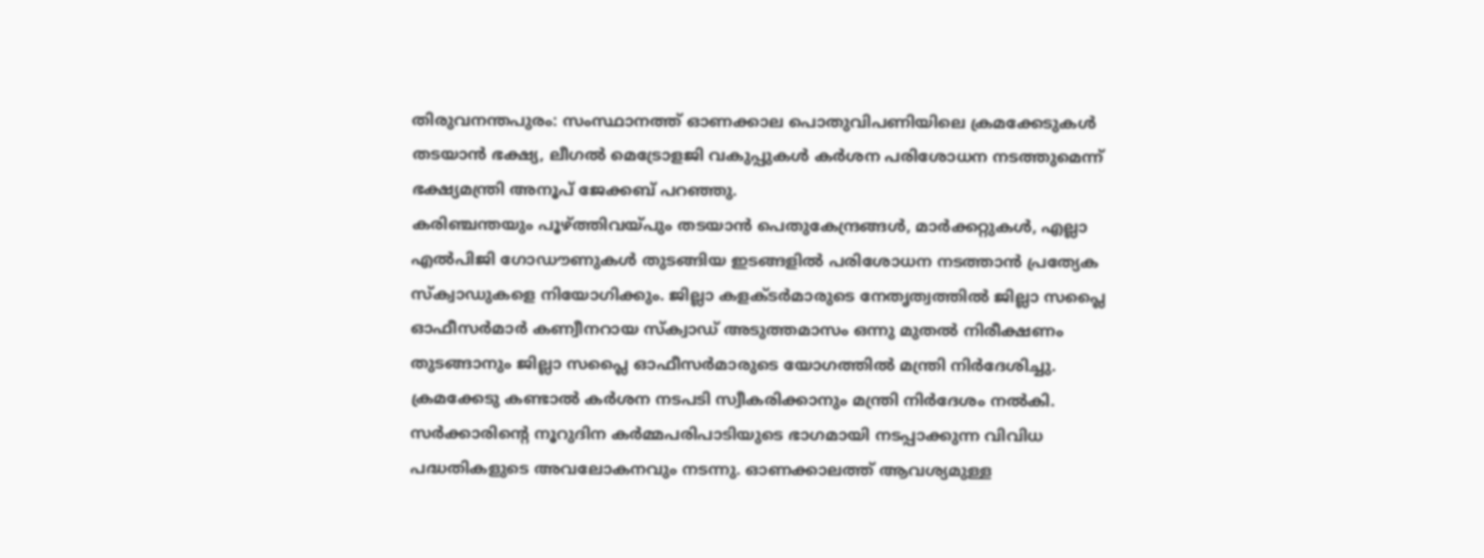തിരുവനന്തപുരം: സംസ്ഥാനത്ത് ഓണക്കാല പൊതുവിപണിയിലെ ക്രമക്കേടുകൾ തടയാൻ ഭക്ഷ്യ, ലീഗൽ മെട്രോളജി വകുപ്പുകൾ കർശന പരിശോധന നടത്തുമെന്ന് ഭക്ഷ്യമന്ത്രി അനൂപ് ജേക്കബ് പറഞ്ഞു.
കരിഞ്ചന്തയും പൂഴ്ത്തിവയ്പും തടയാൻ പെതുകേന്ദ്രങ്ങൾ, മാർക്കറ്റുകൾ, എല്ലാ എൽപിജി ഗോഡൗണുകൾ തുടങ്ങിയ ഇടങ്ങളിൽ പരിശോധന നടത്താൻ പ്രത്യേക സ്ക്വാഡുകളെ നിയോഗിക്കും. ജില്ലാ കളക്ടർമാരുടെ നേതൃത്വത്തിൽ ജില്ലാ സപ്ലൈ ഓഫീസർമാർ കണ്വീനറായ സ്ക്വാഡ് അടുത്തമാസം ഒന്നു മുതൽ നിരീക്ഷണം തുടങ്ങാനും ജില്ലാ സപ്ലൈ ഓഫീസർമാരുടെ യോഗത്തിൽ മന്ത്രി നിർദേശിച്ചു.
ക്രമക്കേടു കണ്ടാൽ കർശന നടപടി സ്വീകരിക്കാനും മന്ത്രി നിർദേശം നൽകി. സർക്കാരിന്റെ നൂറുദിന കർമ്മപരിപാടിയുടെ ഭാഗമായി നടപ്പാക്കുന്ന വിവിധ പദ്ധതികളുടെ അവലോകനവും നടന്നു. ഓണക്കാലത്ത് ആവശ്യമുള്ള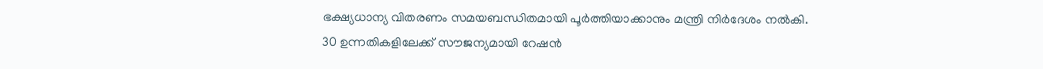ഭക്ഷ്യധാന്യ വിതരണം സമയബന്ധിതമായി പൂർത്തിയാക്കാനും മന്ത്രി നിർദേശം നൽകി.
30 ഉന്നതികളിലേക്ക് സൗജന്യമായി റേഷൻ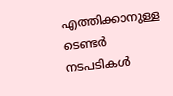എത്തിക്കാനുള്ള ടെണ്ടർ നടപടികൾ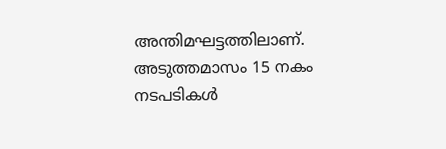അന്തിമഘട്ടത്തിലാണ്. അടുത്തമാസം 15 നകം നടപടികൾ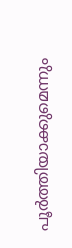പൂർത്തിയാക്കുമെന്നും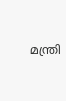മന്ത്രി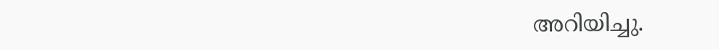അറിയിച്ചു.